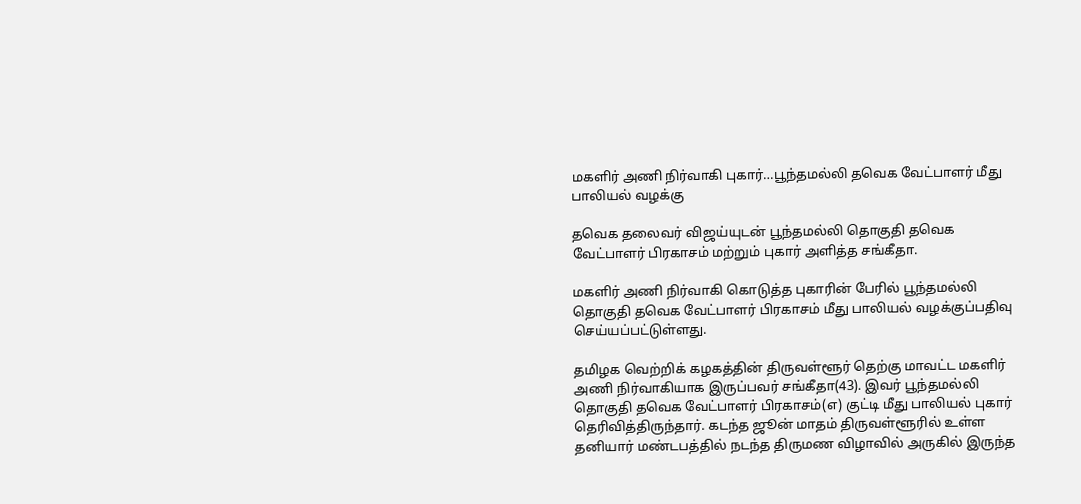மகளிர் அணி நிர்வாகி புகார்…பூந்தமல்லி தவெக வேட்பாளர் மீது பாலியல் வழக்கு

தவெக தலைவர் விஜய்யுடன் பூந்தமல்லி தொகுதி தவெக வேட்பாளர் பிரகாசம் மற்றும் புகார் அளித்த சங்கீதா.

மகளிர் அணி நிர்வாகி கொடுத்த புகாரின் பேரில் பூந்தமல்லி தொகுதி தவெக வேட்பாளர் பிரகாசம் மீது பாலியல் வழக்குப்பதிவு செய்யப்பட்டுள்ளது.

தமிழக வெற்றிக் கழகத்தின் திருவள்ளூர் தெற்கு மாவட்ட மகளிர் அணி நிர்வாகியாக இருப்பவர் சங்கீதா(43). இவர் பூந்தமல்லி தொகுதி தவெக வேட்பாளர் பிரகாசம்(எ) குட்டி மீது பாலியல் புகார் தெரிவித்திருந்தார். கடந்த ஜூன் மாதம் திருவள்ளூரில் உள்ள தனியார் மண்டபத்தில் நடந்த திருமண விழாவில் அருகில் இருந்த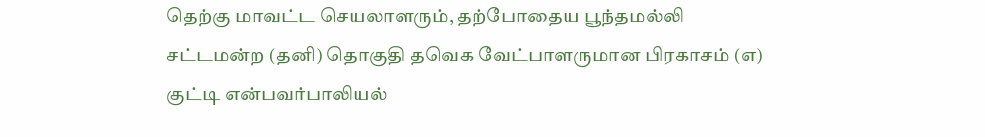தெற்கு மாவட்ட செயலாளரும், தற்போதைய பூந்தமல்லி சட்டமன்ற (தனி) தொகுதி தவெக வேட்பாளருமான பிரகாசம் (எ) குட்டி என்பவர்பாலியல்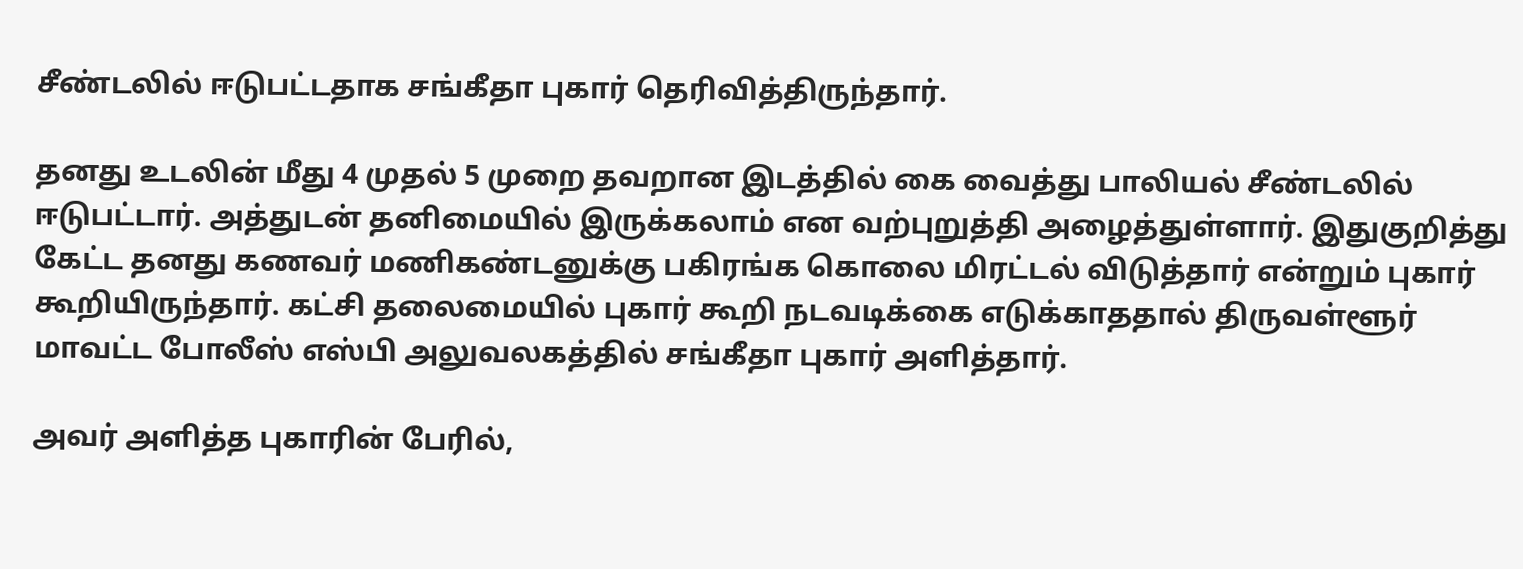சீண்டலில் ஈடுபட்டதாக சங்கீதா புகார் தெரிவித்திருந்தார்.

தனது உடலின் மீது 4 முதல் 5 முறை தவறான இடத்தில் கை வைத்து பாலியல் சீண்டலில் ஈடுபட்டார். அத்துடன் தனிமையில் இருக்கலாம் என வற்புறுத்தி அழைத்துள்ளார். இதுகுறித்து கேட்ட தனது கணவர் மணிகண்டனுக்கு பகிரங்க கொலை மிரட்டல் விடுத்தார் என்றும் புகார் கூறியிருந்தார். கட்சி தலைமையில் புகார் கூறி நடவடிக்கை எடுக்காததால் திருவள்ளூர் மாவட்ட போலீஸ் எஸ்பி அலுவலகத்தில் சங்கீதா புகார் அளித்தார்.

அவர் அளித்த புகாரின் பேரில்,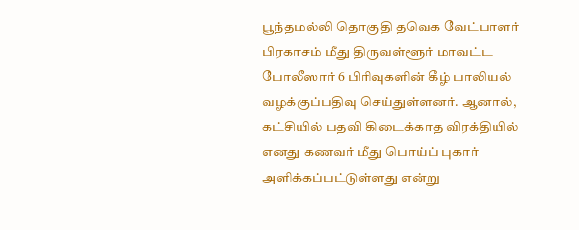பூந்தமல்லி தொகுதி தவெக வேட்பாளர் பிரகாசம் மீது திருவள்ளூர் மாவட்ட போலீஸார் 6 பிரிவுகளின் கீழ் பாலியல் வழக்குப்பதிவு செய்துள்ளனர். ஆனால், கட்சியில் பதவி கிடைக்காத விரக்தியில் எனது கணவர் மீது பொய்ப் புகார் அளிக்கப்பட்டுள்ளது என்று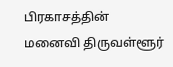பிரகாசத்தின் மனைவி திருவள்ளூர்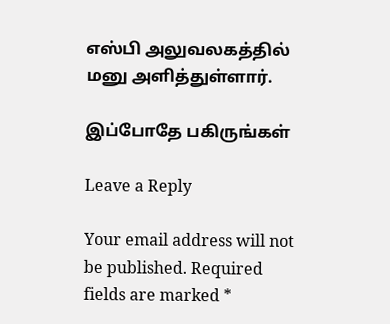எஸ்பி அலுவலகத்தில் மனு அளித்துள்ளார்.

இப்போதே பகிருங்கள்

Leave a Reply

Your email address will not be published. Required fields are marked *